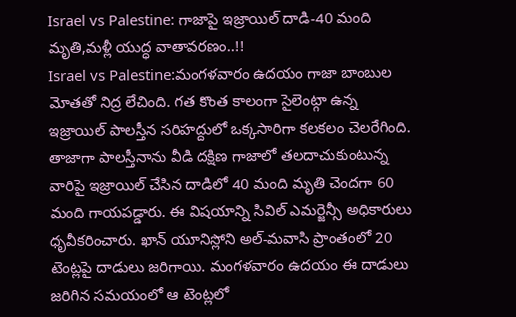Israel vs Palestine: గాజాపై ఇజ్రాయిల్ దాడి-40 మంది మృతి,మళ్లీ యుద్ధ వాతావరణం..!!
Israel vs Palestine:మంగళవారం ఉదయం గాజా బాంబుల మోతతో నిద్ర లేచింది. గత కొంత కాలంగా సైలెంట్గా ఉన్న ఇజ్రాయిల్ పాలస్తీన సరిహద్దులో ఒక్కసారిగా కలకలం చెలరేగింది. తాజాగా పాలస్తీనాను వీడి దక్షిణ గాజాలో తలదాచుకుంటున్న వారిపై ఇజ్రాయిల్ చేసిన దాడిలో 40 మంది మృతి చెందగా 60 మంది గాయపడ్డారు. ఈ విషయాన్ని సివిల్ ఎమర్జెన్సీ అధికారులు ధృవీకరించారు. ఖాన్ యూనిస్లోని అల్-మవాసి ప్రాంతంలో 20 టెంట్లపై దాడులు జరిగాయి. మంగళవారం ఉదయం ఈ దాడులు జరిగిన సమయంలో ఆ టెంట్లలో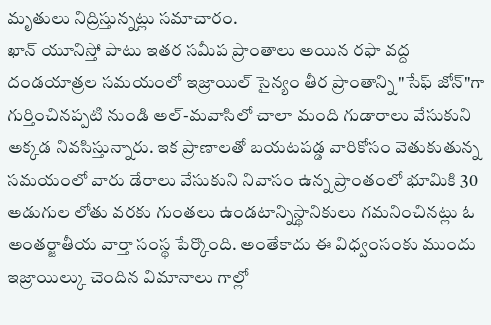మృతులు నిద్రిస్తున్నట్లు సమాచారం.
ఖాన్ యూనిస్తో పాటు ఇతర సమీప ప్రాంతాలు అయిన రఫా వద్ద దండయాత్రల సమయంలో ఇజ్రాయిల్ సైన్యం తీర ప్రాంతాన్ని "సేఫ్ జోన్"గా గుర్తించినప్పటి నుండి అల్-మవాసిలో చాలా మంది గుడారాలు వేసుకుని అక్కడ నివసిస్తున్నారు. ఇక ప్రాణాలతో బయటపడ్డ వారికోసం వెతుకుతున్న సమయంలో వారు డేరాలు వేసుకుని నివాసం ఉన్న ప్రాంతంలో భూమికి 30 అడుగుల లోతు వరకు గుంతలు ఉండటాన్నిస్థానికులు గమనించినట్లు ఓ అంతర్జాతీయ వార్తా సంస్థ పేర్కొంది. అంతేకాదు ఈ విధ్వంసంకు ముందు ఇజ్రాయిల్కు చెందిన విమానాలు గాల్లో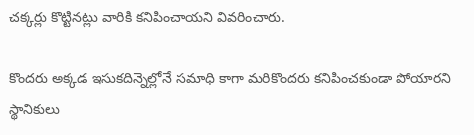చక్కర్లు కొట్టినట్లు వారికి కనిపించాయని వివరించారు.

కొందరు అక్కడ ఇసుకదిన్నెల్లోనే సమాధి కాగా మరికొందరు కనిపించకుండా పోయారని స్థానికులు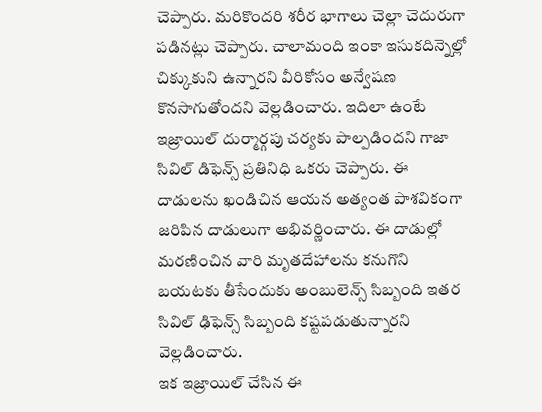చెప్పారు. మరికొందరి శరీర భాగాలు చెల్లా చెదురుగా పడినట్లు చెప్పారు. చాలామంది ఇంకా ఇసుకదిన్నెల్లో చిక్కుకుని ఉన్నారని వీరికోసం అన్వేషణ కొనసాగుతోందని వెల్లడించారు. ఇదిలా ఉంటే ఇజ్రాయిల్ దుర్మార్గపు చర్యకు పాల్పడిందని గాజా సివిల్ డిఫెన్స్ ప్రతినిధి ఒకరు చెప్పారు. ఈ దాడులను ఖండిచిన ఆయన అత్యంత పాశవికంగా జరిపిన దాడులుగా అభివర్ణించారు. ఈ దాడుల్లో మరణించిన వారి మృతదేహాలను కనుగొని బయటకు తీసేందుకు అంబులెన్స్ సిబ్బంది ఇతర సివిల్ ఢిఫెన్స్ సిబ్బంది కష్టపడుతున్నారని వెల్లడించారు.
ఇక ఇజ్రాయిల్ చేసిన ఈ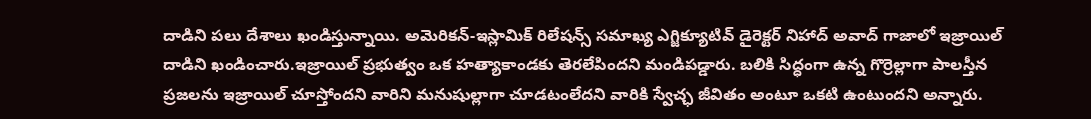దాడిని పలు దేశాలు ఖండిస్తున్నాయి. అమెరికన్-ఇస్లామిక్ రిలేషన్స్ సమాఖ్య ఎగ్జిక్యూటివ్ డైరెక్టర్ నిహాద్ అవాద్ గాజాలో ఇజ్రాయిల్ దాడిని ఖండించారు.ఇజ్రాయిల్ ప్రభుత్వం ఒక హత్యాకాండకు తెరలేపిందని మండిపడ్డారు. బలికి సిద్ధంగా ఉన్న గొర్రెల్లాగా పాలస్తీన ప్రజలను ఇజ్రాయిల్ చూస్తోందని వారిని మనుషుల్లాగా చూడటంలేదని వారికి స్వేచ్ఛ జీవితం అంటూ ఒకటి ఉంటుందని అన్నారు.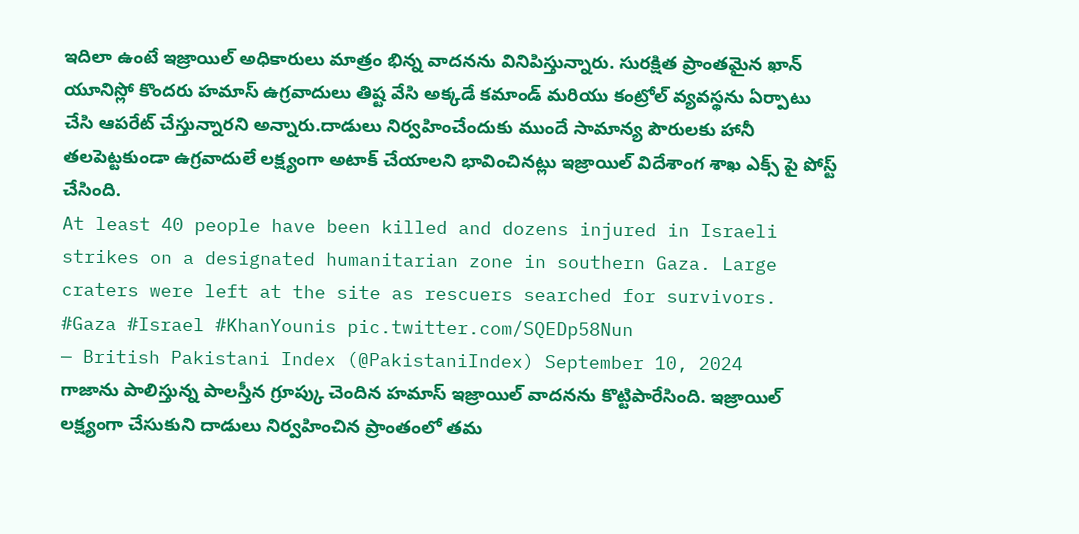ఇదిలా ఉంటే ఇజ్రాయిల్ అధికారులు మాత్రం భిన్న వాదనను వినిపిస్తున్నారు. సురక్షిత ప్రాంతమైన ఖాన్ యూనిస్లో కొందరు హమాస్ ఉగ్రవాదులు తిష్ట వేసి అక్కడే కమాండ్ మరియు కంట్రోల్ వ్యవస్థను ఏర్పాటు చేసి ఆపరేట్ చేస్తున్నారని అన్నారు.దాడులు నిర్వహించేందుకు ముందే సామాన్య పౌరులకు హానీ తలపెట్టకుండా ఉగ్రవాదులే లక్ష్యంగా అటాక్ చేయాలని భావించినట్లు ఇజ్రాయిల్ విదేశాంగ శాఖ ఎక్స్ పై పోస్ట్ చేసింది.
At least 40 people have been killed and dozens injured in Israeli strikes on a designated humanitarian zone in southern Gaza. Large craters were left at the site as rescuers searched for survivors. #Gaza #Israel #KhanYounis pic.twitter.com/SQEDp58Nun
— British Pakistani Index (@PakistaniIndex) September 10, 2024
గాజాను పాలిస్తున్న పాలస్తీన గ్రూప్కు చెందిన హమాస్ ఇజ్రాయిల్ వాదనను కొట్టిపారేసింది. ఇజ్రాయిల్ లక్ష్యంగా చేసుకుని దాడులు నిర్వహించిన ప్రాంతంలో తమ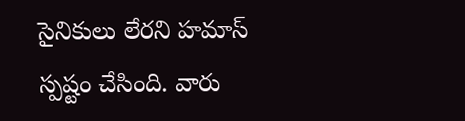సైనికులు లేరని హమాస్ స్పష్టం చేసింది. వారు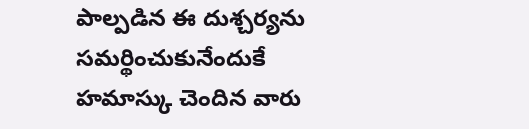పాల్పడిన ఈ దుశ్చర్యను సమర్థించుకునేందుకే హమాస్కు చెందిన వారు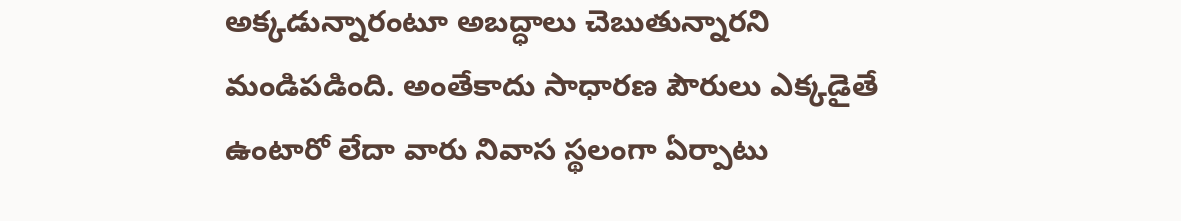అక్కడున్నారంటూ అబద్ధాలు చెబుతున్నారని మండిపడింది. అంతేకాదు సాధారణ పౌరులు ఎక్కడైతే ఉంటారో లేదా వారు నివాస స్థలంగా ఏర్పాటు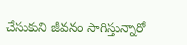చేసుకుని జీవనం సాగిస్తున్నారో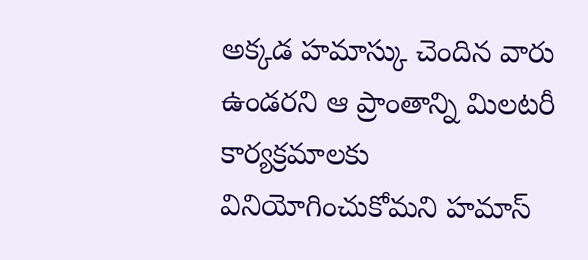అక్కడ హమాస్కు చెందిన వారు ఉండరని ఆ ప్రాంతాన్ని మిలటరీ కార్యక్రమాలకు వినియోగించుకోమని హమాస్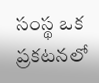సంస్థ ఒక ప్రకటనలో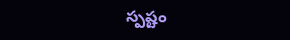స్పష్టం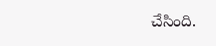చేసింది.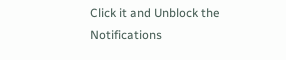Click it and Unblock the Notifications